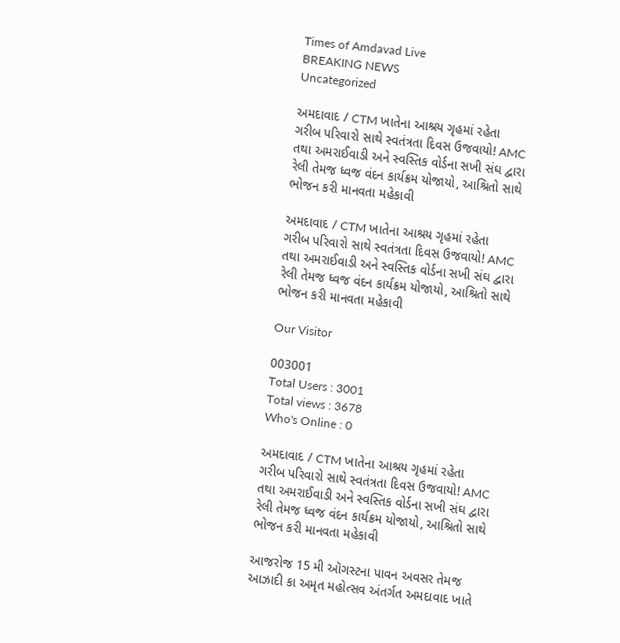Times of Amdavad Live
BREAKING NEWS
Uncategorized

અમદાવાદ / CTM ખાતેના આશ્રય ગૃહમાં રહેતા ગરીબ પરિવારો સાથે સ્વતંત્રતા દિવસ ઉજવાયો! AMC તથા અમરાઈવાડી અને સ્વસ્તિક વોર્ડના સખી સંઘ દ્વારા રેલી તેમજ ધ્વજ વંદન કાર્યક્રમ યોજાયો, આશ્રિતો સાથે ભોજન કરી માનવતા મહેકાવી

અમદાવાદ / CTM ખાતેના આશ્રય ગૃહમાં રહેતા ગરીબ પરિવારો સાથે સ્વતંત્રતા દિવસ ઉજવાયો! AMC તથા અમરાઈવાડી અને સ્વસ્તિક વોર્ડના સખી સંઘ દ્વારા રેલી તેમજ ધ્વજ વંદન કાર્યક્રમ યોજાયો, આશ્રિતો સાથે ભોજન કરી માનવતા મહેકાવી

Our Visitor

003001
Total Users : 3001
Total views : 3678
Who's Online : 0

અમદાવાદ / CTM ખાતેના આશ્રય ગૃહમાં રહેતા ગરીબ પરિવારો સાથે સ્વતંત્રતા દિવસ ઉજવાયો! AMC તથા અમરાઈવાડી અને સ્વસ્તિક વોર્ડના સખી સંઘ દ્વારા રેલી તેમજ ધ્વજ વંદન કાર્યક્રમ યોજાયો, આશ્રિતો સાથે ભોજન કરી માનવતા મહેકાવી

આજરોજ 15 મી ઑગસ્ટના પાવન અવસર તેમજ આઝાદી કા અમૃત મહોત્સવ અંતર્ગત અમદાવાદ ખાતે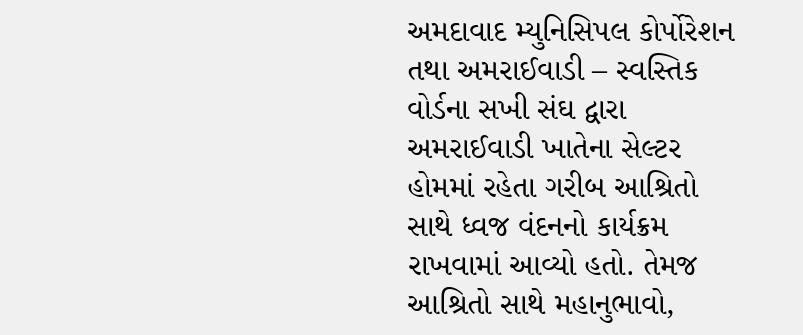અમદાવાદ મ્યુનિસિપલ કોર્પોરેશન તથા અમરાઈવાડી – સ્વસ્તિક વોર્ડના સખી સંઘ દ્વારા અમરાઈવાડી ખાતેના સેલ્ટર હોમમાં રહેતા ગરીબ આશ્રિતો સાથે ધ્વજ વંદનનો કાર્યક્રમ રાખવામાં આવ્યો હતો. તેમજ આશ્રિતો સાથે મહાનુભાવો,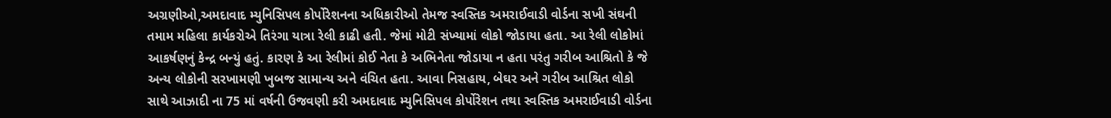અગ્રણીઓ,અમદાવાદ મ્યુનિસિપલ કોર્પોરેશનના અધિકારીઓ તેમજ સ્વસ્તિક અમરાઈવાડી વોર્ડના સખી સંઘની તમામ મહિલા કાર્યકરોએ તિરંગા યાત્રા રેલી કાઢી હતી. જેમાં મોટી સંખ્યામાં લોકો જોડાયા હતા. આ રેલી લોકોમાં આકર્ષણનું કેન્દ્ર બન્યું હતું. કારણ કે આ રેલીમાં કોઈ નેતા કે અભિનેતા જોડાયા ન હતા પરંતુ ગરીબ આશ્રિતો કે જે અન્ય લોકોની સરખામણી ખુબજ સામાન્ય અને વંચિત હતા. આવા નિસહાય, બેઘર અને ગરીબ આશ્રિત લોકો સાથે આઝાદી ના 75 માં વર્ષની ઉજવણી કરી અમદાવાદ મ્યુનિસિપલ કોર્પોરેશન તથા સ્વસ્તિક અમરાઈવાડી વોર્ડના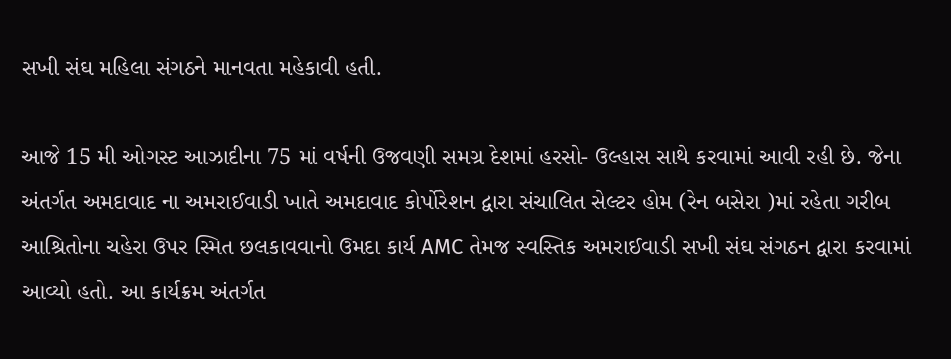સખી સંઘ મહિલા સંગઠને માનવતા મહેકાવી હતી.

આજે 15 મી ઓગસ્ટ આઝાદીના 75 માં વર્ષની ઉજવણી સમગ્ર દેશમાં હરસો- ઉલ્હાસ સાથે કરવામાં આવી રહી છે. જેના અંતર્ગત અમદાવાદ ના અમરાઈવાડી ખાતે અમદાવાદ કોર્પોરેશન દ્વારા સંચાલિત સેલ્ટર હોમ (રેન બસેરા )માં રહેતા ગરીબ આશ્રિતોના ચહેરા ઉપર સ્મિત છલકાવવાનો ઉમદા કાર્ય AMC તેમજ સ્વસ્તિક અમરાઈવાડી સખી સંઘ સંગઠન દ્વારા કરવામાં આવ્યો હતો. આ કાર્યક્રમ અંતર્ગત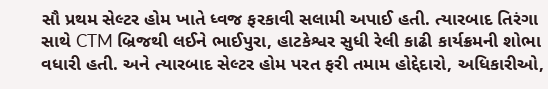સૌ પ્રથમ સેલ્ટર હોમ ખાતે ધ્વજ ફરકાવી સલામી અપાઈ હતી. ત્યારબાદ તિરંગા સાથે CTM બ્રિજથી લઈને ભાઈપુરા, હાટકેશ્વર સુધી રેલી કાઢી કાર્યક્રમની શોભા વધારી હતી. અને ત્યારબાદ સેલ્ટર હોમ પરત ફરી તમામ હોદ્દેદારો, અધિકારીઓ,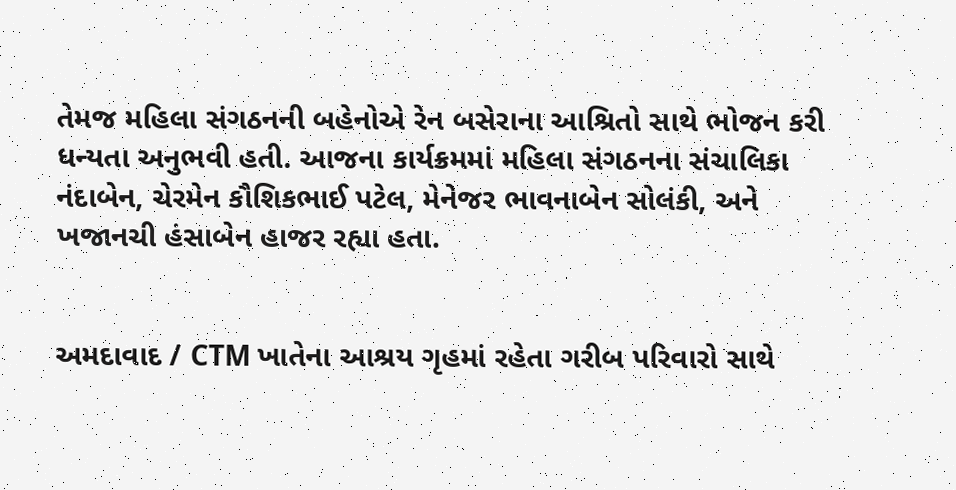તેમજ મહિલા સંગઠનની બહેનોએ રેન બસેરાના આશ્રિતો સાથે ભોજન કરી ધન્યતા અનુભવી હતી. આજના કાર્યક્રમમાં મહિલા સંગઠનના સંચાલિકા નંદાબેન, ચેરમેન કૌશિકભાઈ પટેલ, મેનેજર ભાવનાબેન સોલંકી, અને ખજાનચી હંસાબેન હાજર રહ્યા હતા.


અમદાવાદ / CTM ખાતેના આશ્રય ગૃહમાં રહેતા ગરીબ પરિવારો સાથે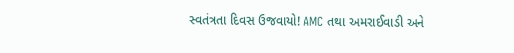સ્વતંત્રતા દિવસ ઉજવાયો! AMC તથા અમરાઈવાડી અને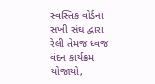સ્વસ્તિક વોર્ડના સખી સંઘ દ્વારા રેલી તેમજ ધ્વજ વંદન કાર્યક્રમ યોજાયો,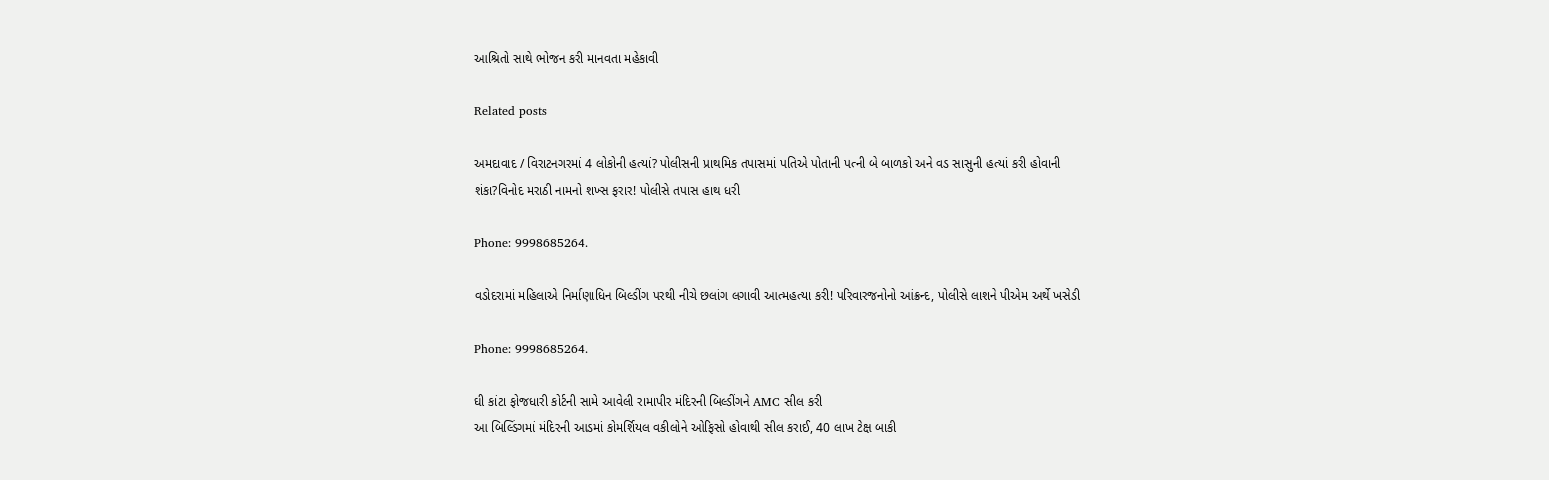આશ્રિતો સાથે ભોજન કરી માનવતા મહેકાવી

Related posts

અમદાવાદ / વિરાટનગરમાં 4 લોકોની હત્યાં? પોલીસની પ્રાથમિક તપાસમાં પતિએ પોતાની પત્ની બે બાળકો અને વડ સાસુની હત્યાં કરી હોવાની શંકા?વિનોદ મરાઠી નામનો શખ્સ ફરાર! પોલીસે તપાસ હાથ ધરી

Phone: 9998685264.

વડોદરામાં મહિલાએ નિર્માણાધિન બિલ્ડીંગ પરથી નીચે છલાંગ લગાવી આત્મહત્યા કરી! પરિવારજનોનો આંક્રન્દ, પોલીસે લાશને પીએમ અર્થે ખસેડી

Phone: 9998685264.

ઘી કાંટા ફોજધારી કોર્ટની સામે આવેલી રામાપીર મંદિરની બિલ્ડીંગને AMC સીલ કરી
આ બિલ્ડિંગમાં મંદિરની આડમાં કોમર્શિયલ વકીલોને ઓફિસો હોવાથી સીલ કરાઈ, 40 લાખ ટેક્ષ બાકી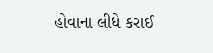હોવાના લીધે કરાઈ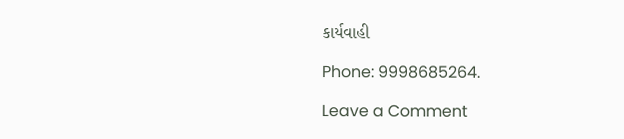કાર્યવાહી

Phone: 9998685264.

Leave a Comment